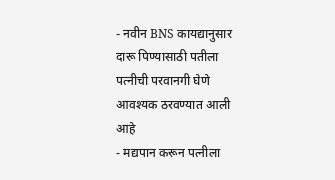- नवीन BNS कायद्यानुसार दारू पिण्यासाठी पतीला पत्नीची परवानगी घेणे आवश्यक ठरवण्यात आली आहे
- मद्यपान करून पत्नीला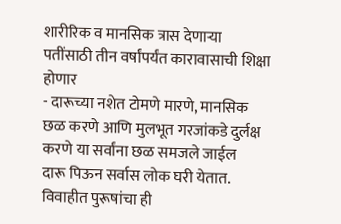शारीरिक व मानसिक त्रास देणाऱ्या पतींसाठी तीन वर्षांपर्यंत कारावासाची शिक्षा होणार
- दारूच्या नशेत टोमणे मारणे, मानसिक छळ करणे आणि मुलभूत गरजांकडे दुर्लक्ष करणे या सर्वांना छळ समजले जाईल
दारू पिऊन सर्वास लोक घरी येतात. विवाहीत पुरूषांचा ही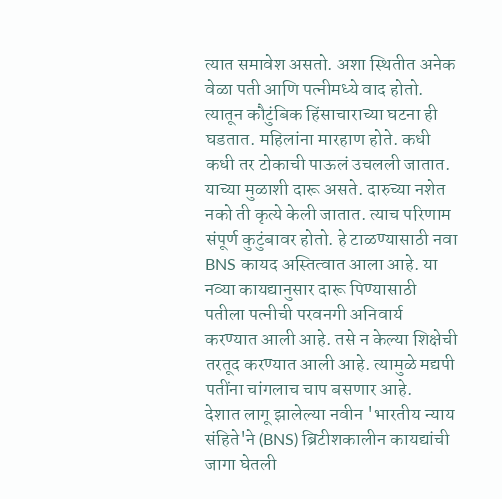त्यात समावेश असतो. अशा स्थितीत अनेक वेळा पती आणि पत्नीमध्ये वाद होतो. त्यातून कौटुंबिक हिंसाचाराच्या घटना ही घडतात. महिलांना मारहाण होते. कधी कधी तर टोकाची पाऊलं उचलली जातात. याच्या मुळाशी दारू असते. दारुच्या नशेत नको ती कृत्ये केली जातात. त्याच परिणाम संपूर्ण कुटुंबावर होतो. हे टाळण्यासाठी नवा BNS कायद अस्तित्वात आला आहे. या नव्या कायद्यानुसार दारू पिण्यासाठी पतीला पत्नीची परवनगी अनिवार्य करण्यात आली आहे. तसे न केल्या शिक्षेची तरतूद करण्यात आली आहे. त्यामुळे मद्यपी पतींना चांगलाच चाप बसणार आहे.
देशात लागू झालेल्या नवीन 'भारतीय न्याय संहिते'ने (BNS) ब्रिटीशकालीन कायद्यांची जागा घेतली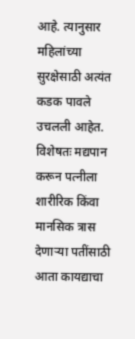आहे. त्यानुसार महिलांच्या सुरक्षेसाठी अत्यंत कडक पावले उचलली आहेत. विशेषतः मद्यपान करून पत्नीला शारीरिक किंवा मानसिक त्रास देणाऱ्या पतींसाठी आता कायद्याचा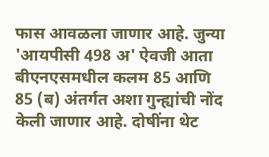फास आवळला जाणार आहे. जुन्या 'आयपीसी 498 अ' ऐवजी आता बीएनएसमधील कलम 85 आणि 85 (ब) अंतर्गत अशा गुन्ह्यांची नोंद केली जाणार आहे. दोषींना थेट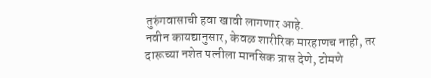तुरुंगवासाची हवा खावी लागणार आहे.
नवीन कायद्यानुसार, केवळ शारीरिक मारहाणच नाही, तर दारूच्या नशेत पत्नीला मानसिक त्रास देणे, टोमणे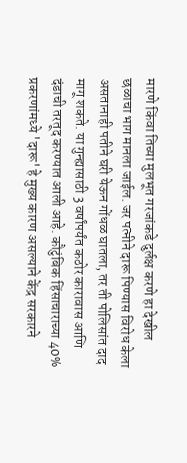मारणे किंवा तिच्या मुलभूत गरजांकडे दुर्लक्ष करणे हा देखील छळाचा भाग मानला जाईल. जर पत्नीने दारू पिण्यास विरोध केला असतानाही पतीने घरी येऊन गोंधळ घातला, तर ती पोलिसांत दाद मागू शकते. या गुन्ह्यासाठी 3 वर्षांपर्यंत कठोर कारावास आणि दंडाची तरतूद करण्यात आली आहे. कौटुंबिक हिंसाचाराच्या 40% प्रकरणांमध्ये 'दारू' हे मुख्य कारण असल्याने केंद्र सरकारने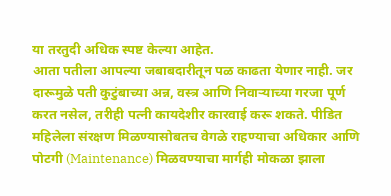या तरतुदी अधिक स्पष्ट केल्या आहेत.
आता पतीला आपल्या जबाबदारीतून पळ काढता येणार नाही. जर दारूमुळे पती कुटुंबाच्या अन्न, वस्त्र आणि निवाऱ्याच्या गरजा पूर्ण करत नसेल, तरीही पत्नी कायदेशीर कारवाई करू शकते. पीडित महिलेला संरक्षण मिळण्यासोबतच वेगळे राहण्याचा अधिकार आणि पोटगी (Maintenance) मिळवण्याचा मार्गही मोकळा झाला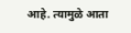आहे. त्यामुळे आता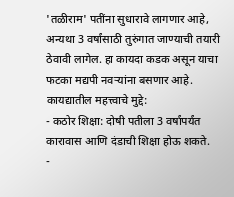'तळीराम' पतींना सुधारावे लागणार आहे, अन्यथा 3 वर्षांसाठी तुरुंगात जाण्याची तयारी ठेवावी लागेल. हा कायदा कडक असून याचा फटका मद्यपी नवऱ्यांना बसणार आहे.
कायद्यातील महत्त्वाचे मुद्दे:
- कठोर शिक्षा: दोषी पतीला 3 वर्षांपर्यंत कारावास आणि दंडाची शिक्षा होऊ शकते.
-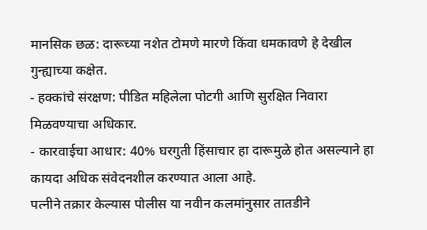मानसिक छळ: दारूच्या नशेत टोमणे मारणे किंवा धमकावणे हे देखील गुन्ह्याच्या कक्षेत.
- हक्कांचे संरक्षण: पीडित महिलेला पोटगी आणि सुरक्षित निवारा मिळवण्याचा अधिकार.
- कारवाईचा आधार: 40% घरगुती हिंसाचार हा दारूमुळे होत असल्याने हा कायदा अधिक संवेदनशील करण्यात आला आहे.
पत्नीने तक्रार केल्यास पोलीस या नवीन कलमांनुसार तातडीने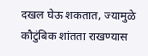दखल घेऊ शकतात, ज्यामुळे कौटुंबिक शांतता राखण्यास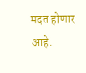मदत होणार आहे.